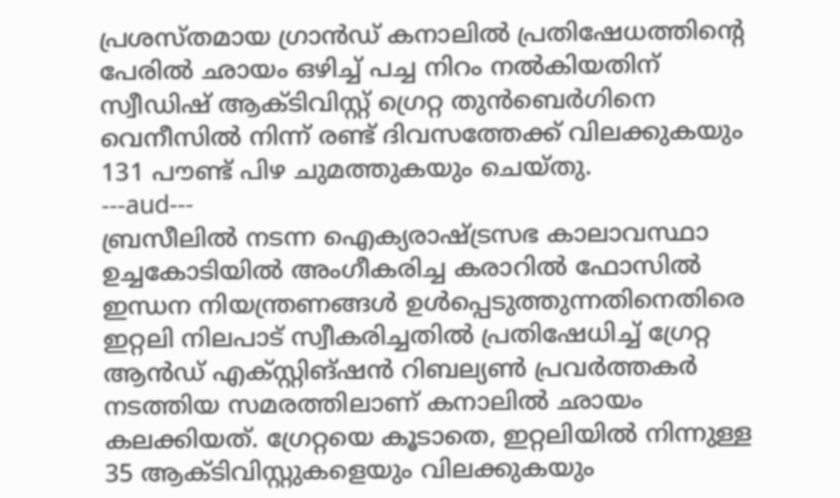പ്രശസ്തമായ ഗ്രാൻഡ് കനാലിൽ പ്രതിഷേധത്തിന്റെ പേരിൽ ഛായം ഒഴിച്ച് പച്ച നിറം നൽകിയതിന് സ്വീഡിഷ് ആക്ടിവിസ്റ്റ് ഗ്രെറ്റ തുൻബെർഗിനെ വെനീസിൽ നിന്ന് രണ്ട് ദിവസത്തേക്ക് വിലക്കുകയും 131 പൗണ്ട് പിഴ ചുമത്തുകയും ചെയ്തു.
---aud---
ബ്രസീലിൽ നടന്ന ഐക്യരാഷ്ട്രസഭ കാലാവസ്ഥാ ഉച്ചകോടിയിൽ അംഗീകരിച്ച കരാറിൽ ഫോസിൽ ഇന്ധന നിയന്ത്രണങ്ങൾ ഉൾപ്പെടുത്തുന്നതിനെതിരെ ഇറ്റലി നിലപാട് സ്വീകരിച്ചതിൽ പ്രതിഷേധിച്ച് ഗ്രേറ്റ ആൻഡ് എക്സ്റ്റിങ്ഷൻ റിബല്യൺ പ്രവർത്തകർ നടത്തിയ സമരത്തിലാണ് കനാലിൽ ഛായം കലക്കിയത്. ഗ്രേറ്റയെ കൂടാതെ, ഇറ്റലിയിൽ നിന്നുള്ള 35 ആക്ടിവിസ്റ്റുകളെയും വിലക്കുകയും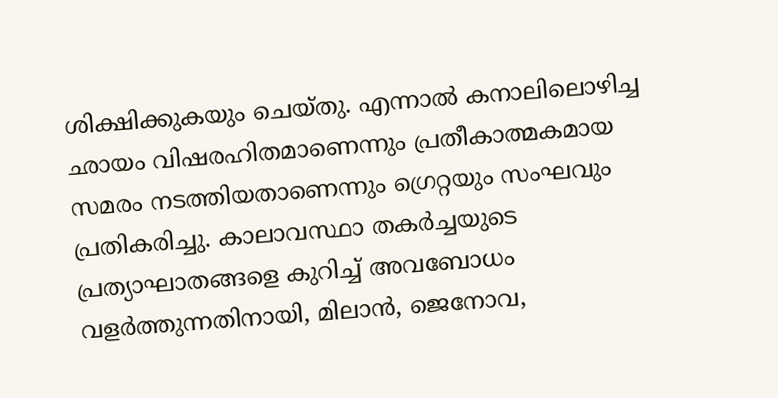ശിക്ഷിക്കുകയും ചെയ്തു. എന്നാൽ കനാലിലൊഴിച്ച ഛായം വിഷരഹിതമാണെന്നും പ്രതീകാത്മകമായ സമരം നടത്തിയതാണെന്നും ഗ്രെറ്റയും സംഘവും പ്രതികരിച്ചു. കാലാവസ്ഥാ തകർച്ചയുടെ പ്രത്യാഘാതങ്ങളെ കുറിച്ച് അവബോധം വളർത്തുന്നതിനായി, മിലാൻ, ജെനോവ,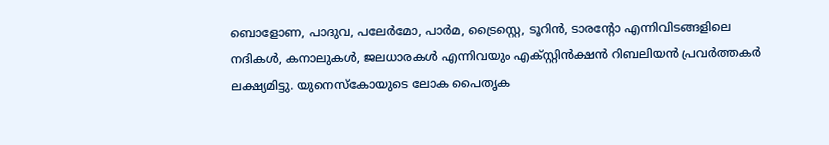ബൊളോണ, പാദുവ, പലേർമോ, പാർമ, ട്രൈസ്റ്റെ, ടൂറിൻ, ടാരന്റോ എന്നിവിടങ്ങളിലെ നദികൾ, കനാലുകൾ, ജലധാരകൾ എന്നിവയും എക്സ്റ്റിൻക്ഷൻ റിബലിയൻ പ്രവർത്തകർ ലക്ഷ്യമിട്ടു. യുനെസ്കോയുടെ ലോക പൈതൃക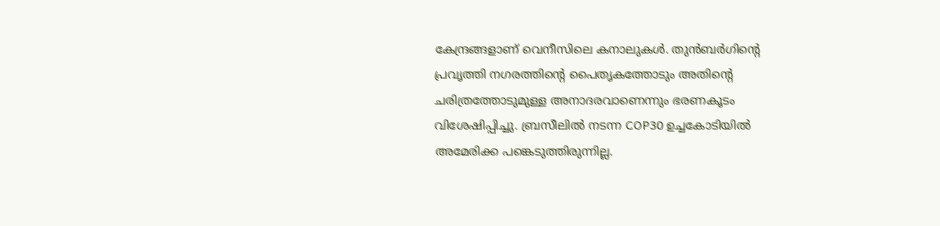കേന്ദ്രങ്ങളാണ് വെനീസിലെ കനാലുകൾ. തുൻബർഗിന്റെ പ്രവൃത്തി നഗരത്തിന്റെ പൈതൃകത്തോടും അതിന്റെ ചരിത്രത്തോടുമുള്ള അനാദരവാണെന്നും ഭരണകൂടം വിശേഷിപ്പിച്ചു. ബ്രസീലിൽ നടന്ന COP30 ഉച്ചകോടിയിൽ അമേരിക്ക പങ്കെടുത്തിരുന്നില്ല.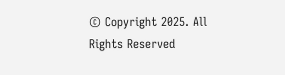© Copyright 2025. All Rights Reserved